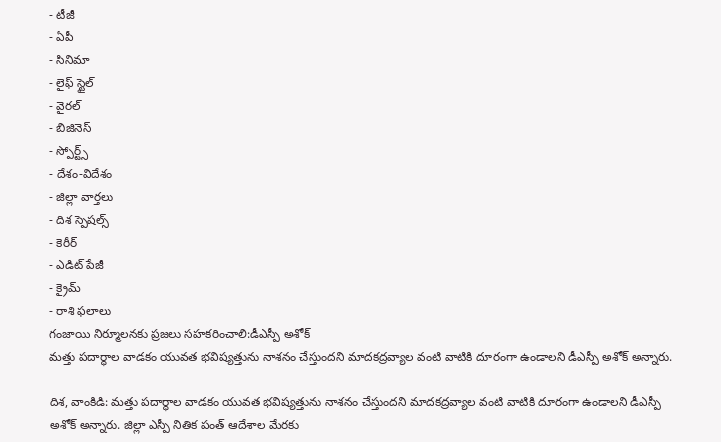- టీజీ
- ఏపీ
- సినిమా
- లైఫ్ స్టైల్
- వైరల్
- బిజినెస్
- స్పోర్ట్స్
- దేశం-విదేశం
- జిల్లా వార్తలు
- దిశ స్పెషల్స్
- కెరీర్
- ఎడిట్ పేజీ
- క్రైమ్
- రాశి ఫలాలు
గంజాయి నిర్మూలనకు ప్రజలు సహకరించాలి:డీఎస్పీ అశోక్
మత్తు పదార్థాల వాడకం యువత భవిష్యత్తును నాశనం చేస్తుందని మాదకద్రవ్యాల వంటి వాటికి దూరంగా ఉండాలని డీఎస్పీ అశోక్ అన్నారు.

దిశ, వాంకిడి: మత్తు పదార్థాల వాడకం యువత భవిష్యత్తును నాశనం చేస్తుందని మాదకద్రవ్యాల వంటి వాటికి దూరంగా ఉండాలని డీఎస్పీ అశోక్ అన్నారు. జిల్లా ఎస్పీ నితిక పంత్ ఆదేశాల మేరకు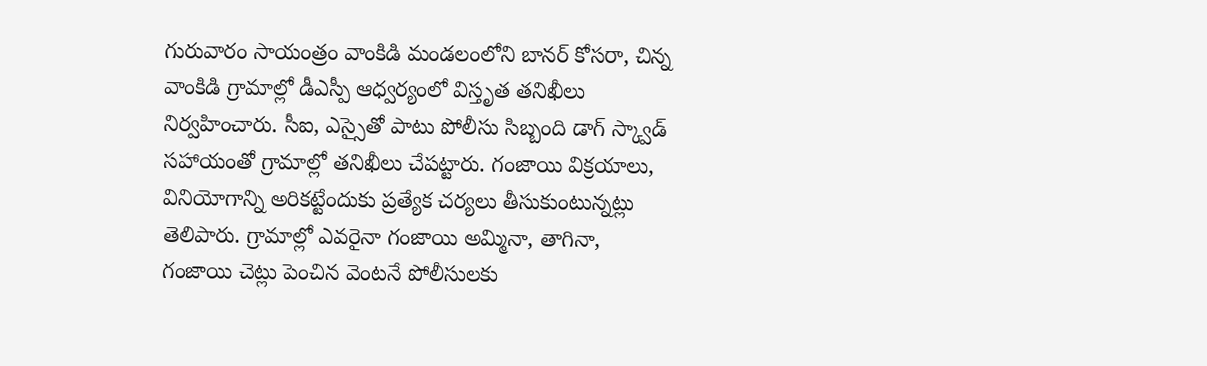గురువారం సాయంత్రం వాంకిడి మండలంలోని బానర్ కోసరా, చిన్న వాంకిడి గ్రామాల్లో డీఎస్పీ ఆధ్వర్యంలో విస్తృత తనిఖీలు నిర్వహించారు. సీఐ, ఎస్సైతో పాటు పోలీసు సిబ్బంది డాగ్ స్క్వాడ్ సహాయంతో గ్రామాల్లో తనిఖీలు చేపట్టారు. గంజాయి విక్రయాలు, వినియోగాన్ని అరికట్టేందుకు ప్రత్యేక చర్యలు తీసుకుంటున్నట్లు తెలిపారు. గ్రామాల్లో ఎవరైనా గంజాయి అమ్మినా, తాగినా, గంజాయి చెట్లు పెంచిన వెంటనే పోలీసులకు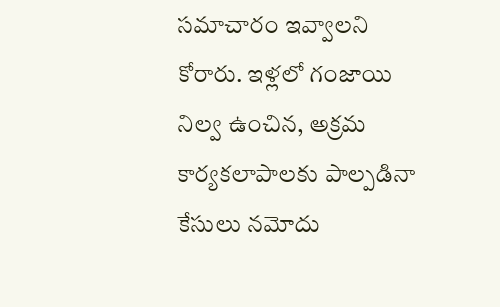సమాచారం ఇవ్వాలని కోరారు. ఇళ్లలో గంజాయి నిల్వ ఉంచిన, అక్రమ కార్యకలాపాలకు పాల్పడినా కేసులు నమోదు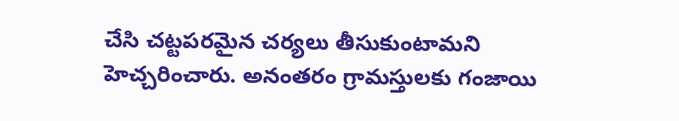చేసి చట్టపరమైన చర్యలు తీసుకుంటామని హెచ్చరించారు. అనంతరం గ్రామస్తులకు గంజాయి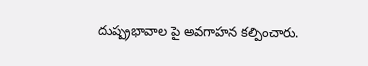దుష్ప్రభావాల పై అవగాహన కల్పించారు.